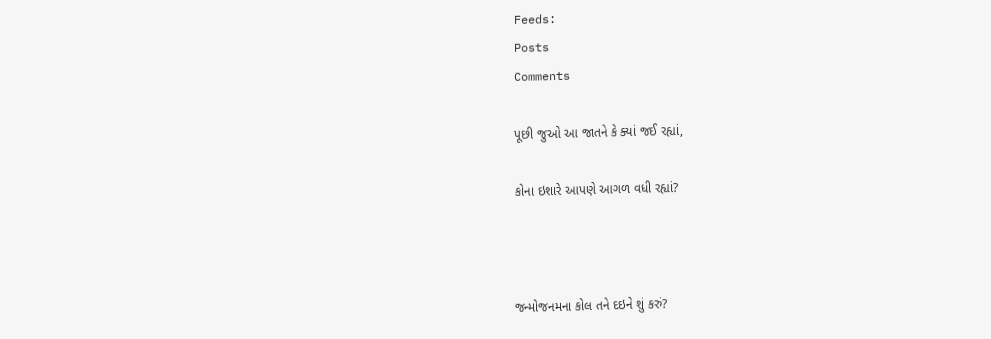Feeds:
Posts
Comments

પૂછી જુઓ આ જાતને કે ક્યાં જઈ રહ્યાં,

કોના ઇશારે આપણે આગળ વધી રહ્યાં?



જન્મોજનમના કોલ તને દઇને શું કરું?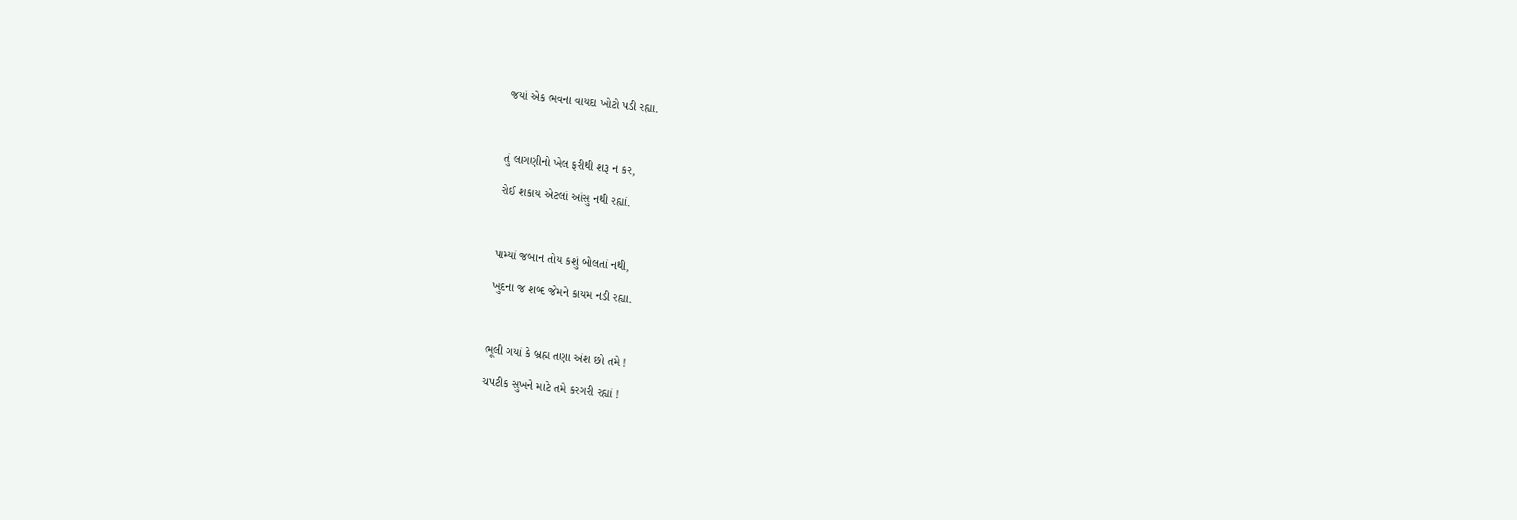જયાં એક ભવના વાયદા ખોટો પડી રહ્યા.



તું લાગણીનો ખેલ ફરીથી શરૂ ન કર,

રોઈ શકાય એટલાં આંસુ નથી રહ્યાં.



પામ્યાં જબાન તોય કશું બોલતાં નથી,

ખુદના જ શબ્દ જેમને કાયમ નડી રહ્યા.



ભૂલી ગયાં કે બ્રહ્મ તણા અંશ છો તમે !

ચપટીક સુખને માટે તમે કરગરી રહ્યાં !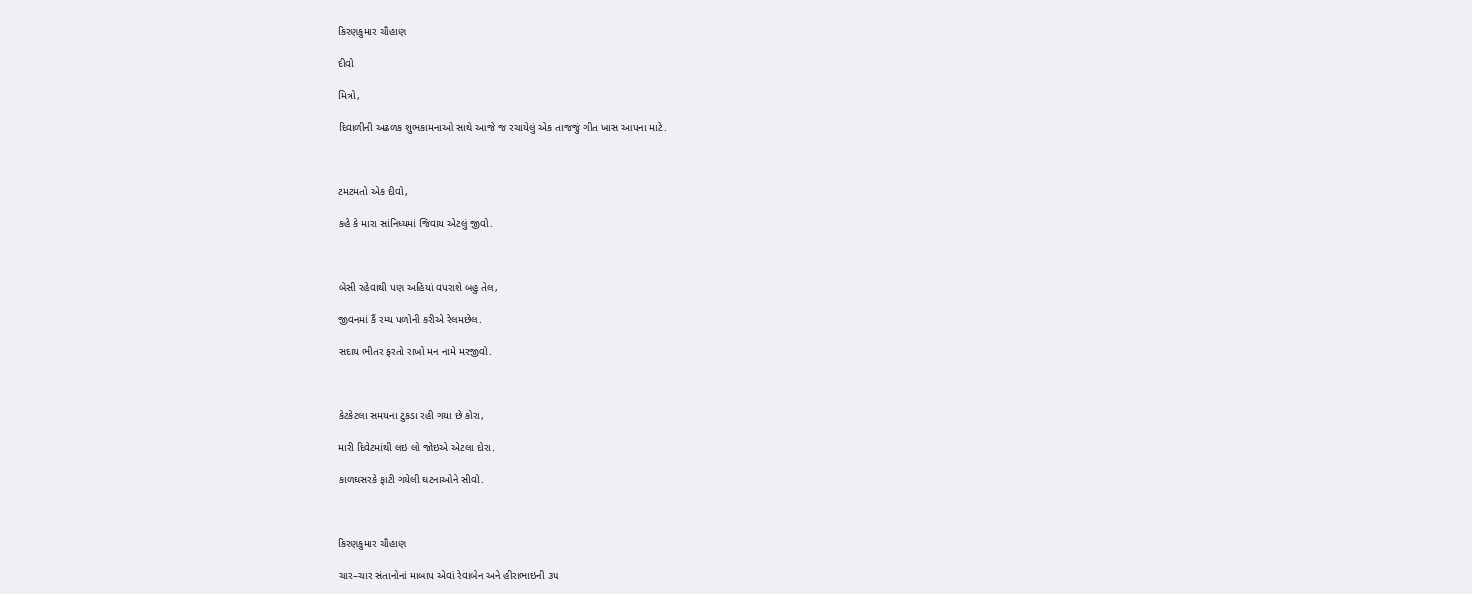કિરણકુમાર ચૌહાણ

દીવો

મિત્રો,

દિવાળીની અઢળક શુભકામનાઓ સાથે આજે જ રચાયેલું એક તાજજું ગીત ખાસ આપના માટે.



ટમટમતો એક દીવો,

કહે કે મારા સાંનિધ્યમાં જિવાય એટલું જીવો.



બેસી રહેવાથી પણ અહિયાં વપરાશે બહુ તેલ,

જીવનમાં કૈં રમ્ય પળોની કરીએ રેલમછેલ.

સદાય ભીતર ફરતો રાખો મન નામે મરજીવો.



કેટકેટલા સમયના ટુકડા રહી ગયા છે કોરા,

મારી દિવેટમાંથી લઇ લો જોઇએ એટલા દોરા.

કાળઘસરકે ફાટી ગયેલી ઘટનાઓને સીવો.



કિરણકુમાર ચૌહાણ

ચાર–ચાર સંતાનોનાં માબાપ એવાં રેવાબેન અને હીરાભાઇની ૩૫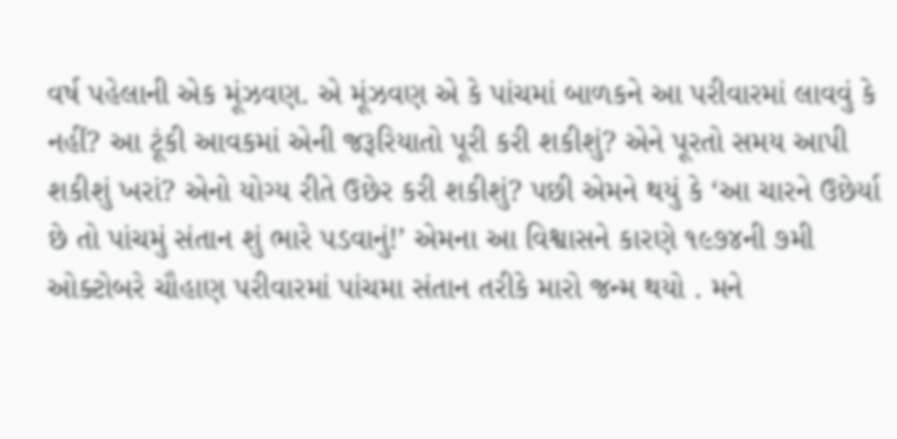વર્ષ પહેલાની એક મૂંઝવણ. એ મૂંઝવણ એ કે પાંચમાં બાળકને આ પરીવારમાં લાવવું કે નહીં? આ ટૂંકી આવકમાં એની જરૂરિયાતો પૂરી કરી શકીશું? એને પૂરતો સમય આપી શકીશું ખરાં? એનો યોગ્ય રીતે ઉછેર કરી શકીશું? પછી એમને થયું કે ‘આ ચારને ઉછેર્યા છે તો પાંચમું સંતાન શું ભારે પડવાનું!’ એમના આ વિશ્વાસને કારણે ૧૯૭૪ની ૭મી ઓક્ટોબરે ચૌહાણ પરીવારમાં પાંચમા સંતાન તરીકે મારો જન્મ થયો . મને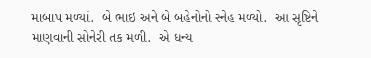માબાપ મળ્યાં.  બે ભાઇ અને બે બહેનોનો સ્નેહ મળ્યો.  આ સૃષ્ટિને માણવાની સોનેરી તક મળી.  એ ધન્ય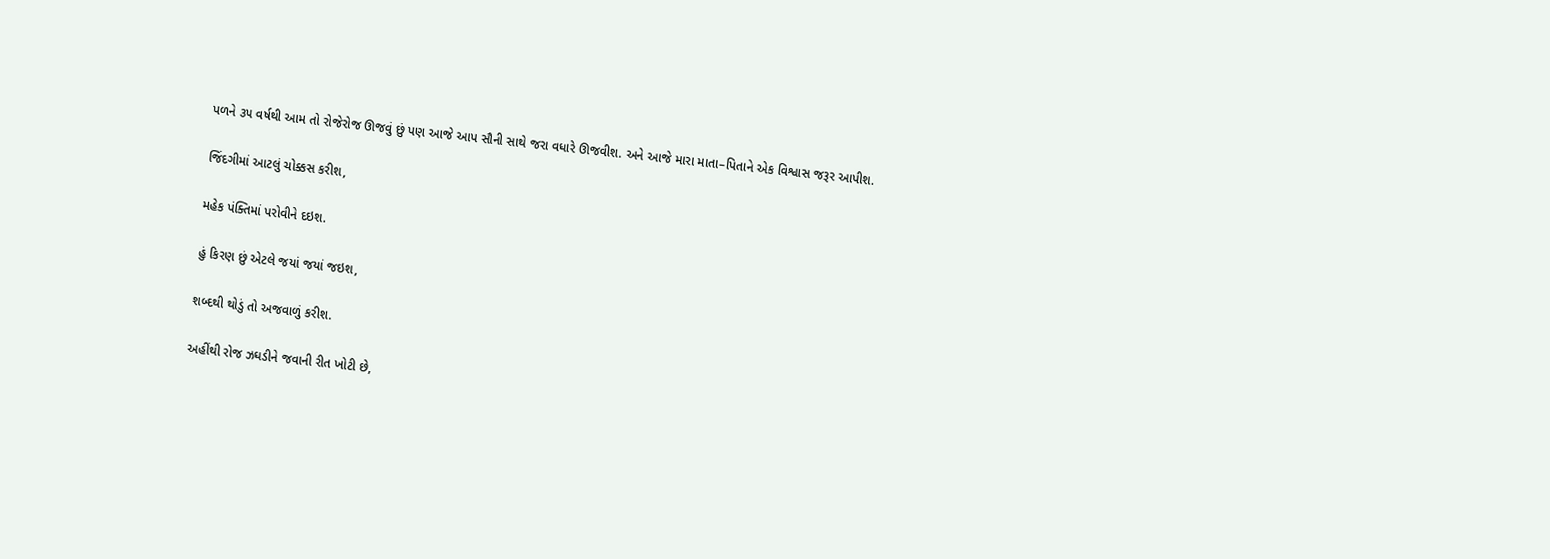પળને ૩૫ વર્ષથી આમ તો રોજેરોજ ઊજવું છું પણ આજે આપ સૌની સાથે જરા વધારે ઊજવીશ. અને આજે મારા માતા–પિતાને એક વિશ્વાસ જરૂર આપીશ.

જિંદગીમાં આટલું ચોક્કસ કરીશ,

મહેક પંક્તિમાં પરોવીને દઇશ.

હું કિરણ છું એટલે જયાં જયાં જઇશ,

શબ્દથી થોડું તો અજવાળું કરીશ.

અહીંથી રોજ ઝઘડીને જવાની રીત ખોટી છે,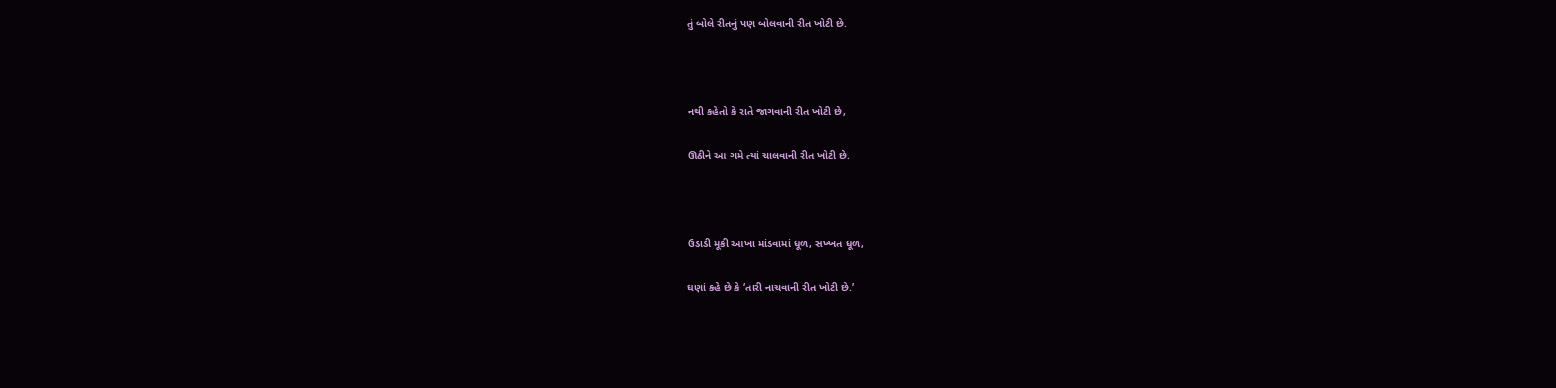તું બોલે રીતનું પણ બોલવાની રીત ખોટી છે.



નથી કહેતો કે રાતે જાગવાની રીત ખોટી છે,

ઊઠીને આ ગમે ત્યાં ચાલવાની રીત ખોટી છે.



ઉડાડી મૂકી આખા માંડવામાં ધૂળ, સખ્ખત ધૂળ,

ઘણાં કહે છે કે ‘તારી નાચવાની રીત ખોટી છે.’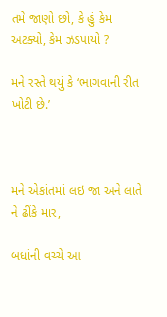તમે જાણો છો, કે હું કેમ અટક્યો, કેમ ઝડપાયો ?

મને રસ્તે થયું કે ‘ભાગવાની રીત ખોટી છે.’



મને એકાંતમાં લઇ જા અને લાતે ને ઢીંકે માર,

બધાંની વચ્ચે આ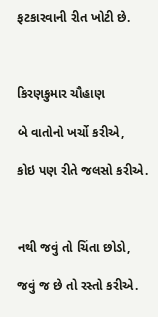ફટકારવાની રીત ખોટી છે.



કિરણકુમાર ચૌહાણ

બે વાતોનો ખર્ચો કરીએ,

કોઇ પણ રીતે જલસો કરીએ.



નથી જવું તો ચિંતા છોડો,

જવું જ છે તો રસ્તો કરીએ.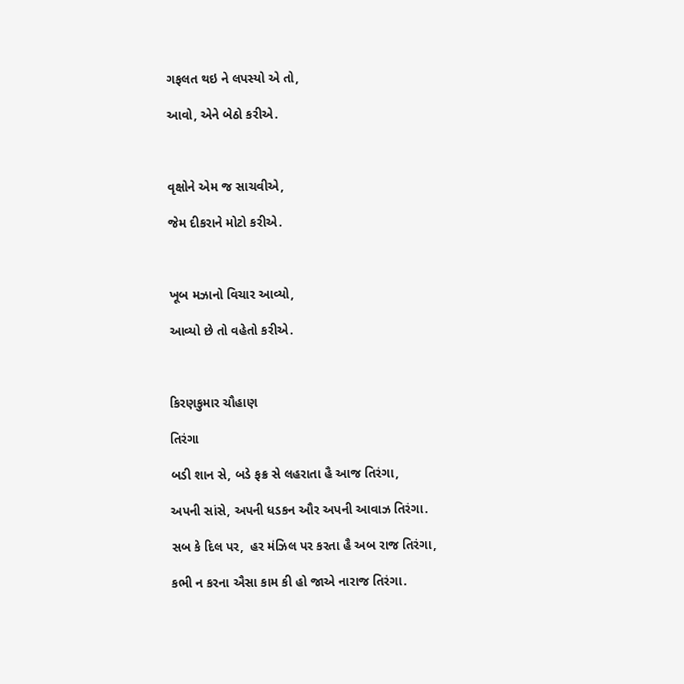ગફલત થઇ ને લપસ્યો એ તો,

આવો, એને બેઠો કરીએ.



વૃક્ષોને એમ જ સાચવીએ,

જેમ દીકરાને મોટો કરીએ.



ખૂબ મઝાનો વિચાર આવ્યો,

આવ્યો છે તો વહેતો કરીએ.



કિરણકુમાર ચૌહાણ

તિરંગા

બડી શાન સે, બડે ફક્ર સે લહરાતા હૈ આજ તિરંગા,

અપની સાંસે, અપની ધડકન ઔર અપની આવાઝ તિરંગા.

સબ કે દિલ પર,  હર મંઝિલ પર કરતા હૈ અબ રાજ તિરંગા,

કભી ન કરના ઐસા કામ કી હો જાએ નારાજ તિરંગા.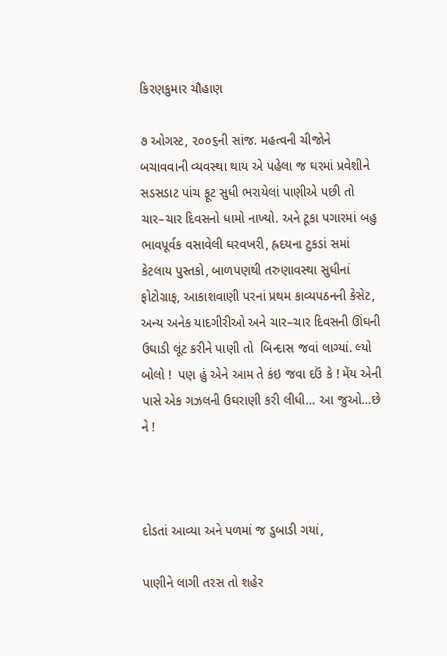કિરણકુમાર ચૌહાણ

૭ ઓગસ્ટ, ૨૦૦૬ની સાંજ. મહત્વની ચીજોને બચાવવાની વ્યવસ્થા થાય એ પહેલા જ ઘરમાં પ્રવેશીને સડસડાટ પાંચ ફૂટ સુધી ભરાયેલાં પાણીએ પછી તો ચાર–ચાર દિવસનો ધામો નાખ્યો. અને ટૂકા પગારમાં બહુ ભાવપૂર્વક વસાવેલી ઘરવખરી, હ્રદયના ટુકડાં સમાં કેટલાય પુસ્તકો, બાળપણથી તરુણાવસ્થા સુધીનાં ફોટોગ્રાફ, આકાશવાણી પરનાં પ્રથમ કાવ્યપઠનની કેસેટ, અન્ય અનેક યાદગીરીઓ અને ચાર–ચાર દિવસની ઊંઘની ઉઘાડી લૂંટ કરીને પાણી તો  બિન્દાસ જવાં લાગ્યાં. લ્યો બોલો !  પણ હું એને આમ તે કંઇ જવા દઉં કે ! મેંય એની પાસે એક ગઝલની ઉઘરાણી કરી લીધી… આ જુઓ…છે ને !



દોડતાં આવ્યા અને પળમાં જ ડુબાડી ગયાં,

પાણીને લાગી તરસ તો શહેર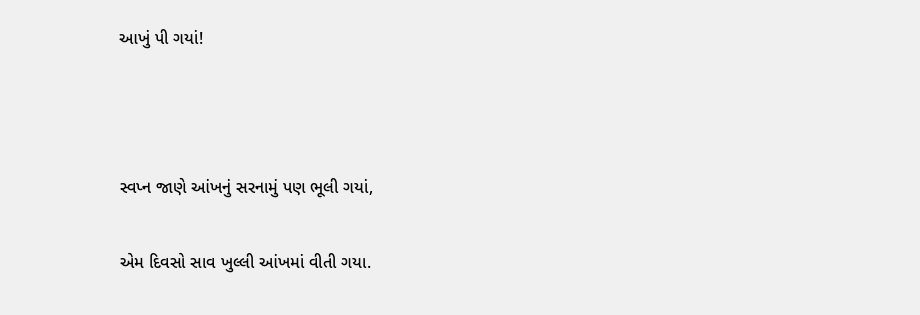આખું પી ગયાં!



સ્વપ્ન જાણે આંખનું સરનામું પણ ભૂલી ગયાં,

એમ દિવસો સાવ ખુલ્લી આંખમાં વીતી ગયા.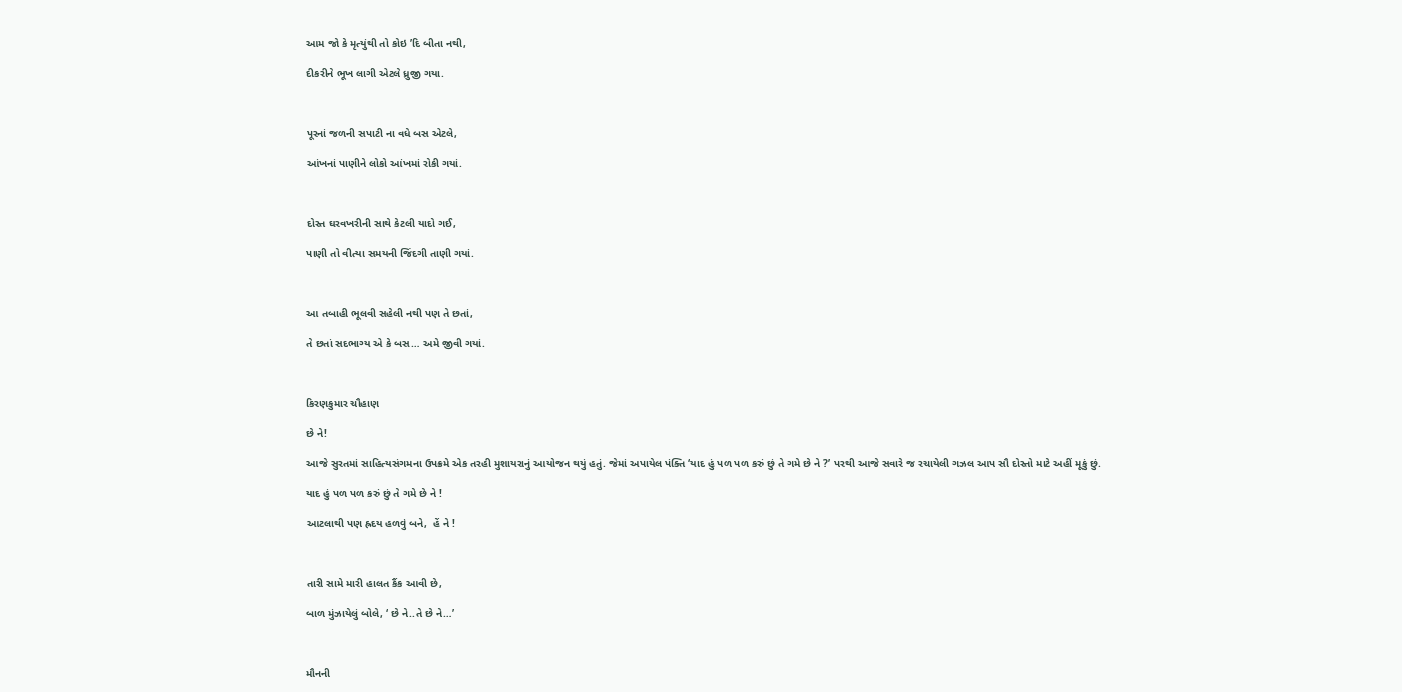આમ જો કે મૃત્યુંથી તો કોઇ ’દિ બીતા નથી,

દીકરીને ભૂખ લાગી એટલે ધ્રુજી ગયા.



પૂરનાં જળની સપાટી ના વધે બસ એટલે,

આંખનાં પાણીને લોકો આંખમાં રોકી ગયાં.



દોસ્ત ઘરવખરીની સાથે કેટલી યાદો ગઈ,

પાણી તો વીત્યા સમયની જિંદગી તાણી ગયાં.



આ તબાહી ભૂલવી સહેલી નથી પણ તે છતાં,

તે છતાં સદભાગ્ય એ કે બસ… અમે જીવી ગયાં.



કિરણકુમાર ચૌહાણ

છે ને!

આજે સુરતમાં સાહિત્યસંગમના ઉપક્રમે એક તરહી મુશાયરાનું આયોજન થયું હતું. જેમાં અપાયેલ પંક્તિ ‘યાદ હું પળ પળ કરું છું તે ગમે છે ને ?’ પરથી આજે સવારે જ રચાયેલી ગઝલ આપ સૌ દોસ્તો માટે અહીં મૂકું છું.

યાદ હું પળ પળ કરું છું તે ગમે છે ને !

આટલાથી પણ હ્રદય હળવું બને,  હેં ને !



તારી સામે મારી હાલત કૈંક આવી છે,

બાળ મુંઝાયેલું બોલે, ‘ છે ને..તે છે ને…’



મૌનની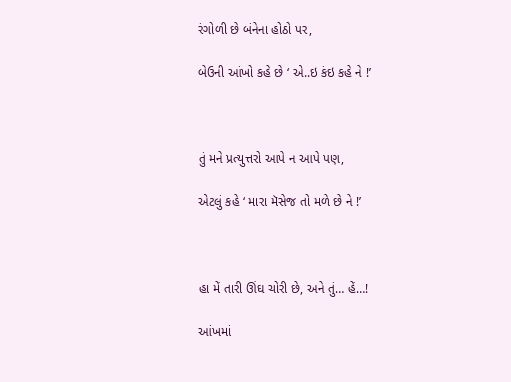રંગોળી છે બંનેના હોઠો પર,

બેઉની આંખો કહે છે ‘ એ..ઇ કંઇ કહે ને !’



તું મને પ્રત્યુત્તરો આપે ન આપે પણ,

એટલું કહે ‘ મારા મૅસેજ તો મળે છે ને !’



હા મેં તારી ઊંઘ ચોરી છે, અને તું… હેં…!

આંખમાં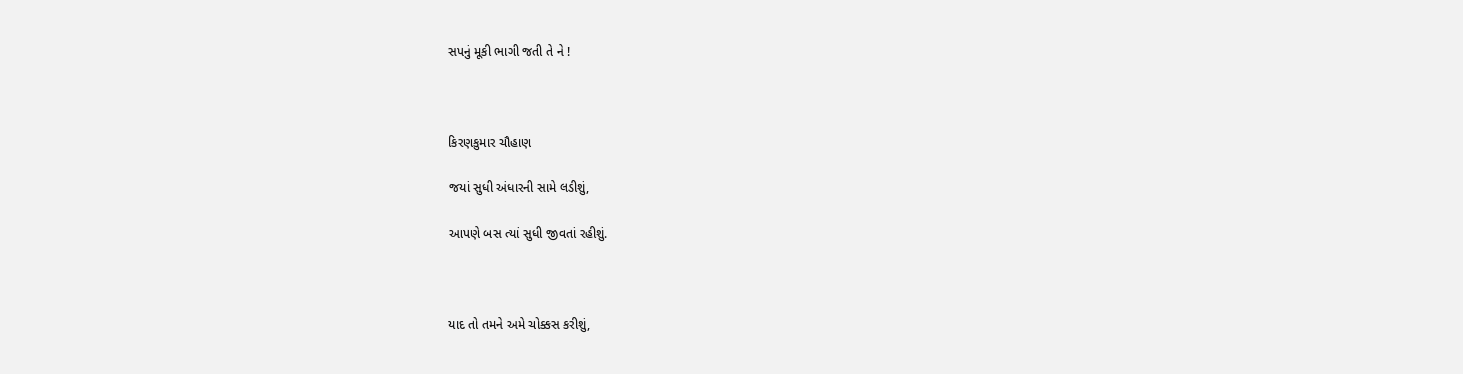સપનું મૂકી ભાગી જતી તે ને !



કિરણકુમાર ચૌહાણ

જયાં સુધી અંધારની સામે લડીશું,

આપણે બસ ત્યાં સુધી જીવતાં રહીશું.



યાદ તો તમને અમે ચોક્કસ કરીશું,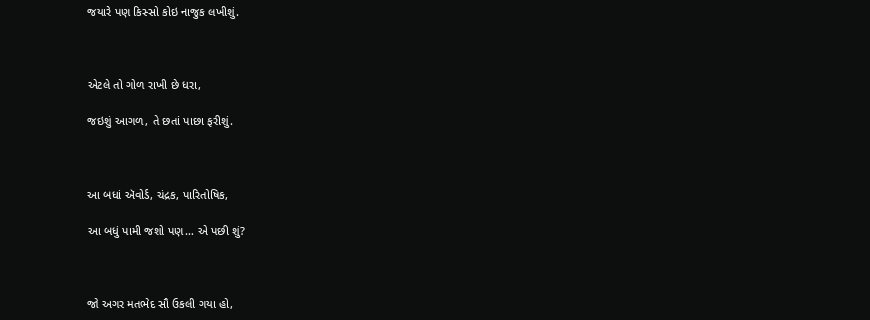જયારે પણ કિસ્સો કોઇ નાજુક લખીશું.



એટલે તો ગોળ રાખી છે ધરા,

જઇશું આગળ, તે છતાં પાછા ફરીશું.



આ બધાં ઍવોર્ડ, ચંદ્રક, પારિતોષિક,

આ બધું પામી જશો પણ… એ પછી શું?



જો અગર મતભેદ સૌ ઉકલી ગયા હો,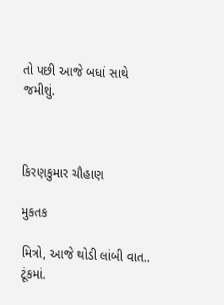તો પછી આજે બધાં સાથે જમીશું.



કિરણકુમાર ચૌહાણ

મુકતક

મિત્રો, આજે થોડી લાંબી વાત.. ટૂંકમાં.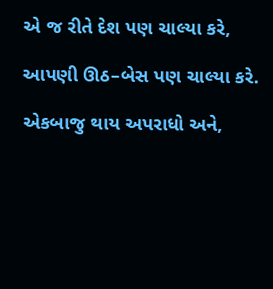એ જ રીતે દેશ પણ ચાલ્યા કરે,

આપણી ઊઠ–બેસ પણ ચાલ્યા કરે.

એકબાજુ થાય અપરાધો અને,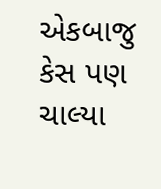એકબાજુ કેસ પણ ચાલ્યા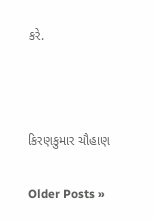કરે.



કિરણકુમાર ચૌહાણ

Older Posts »